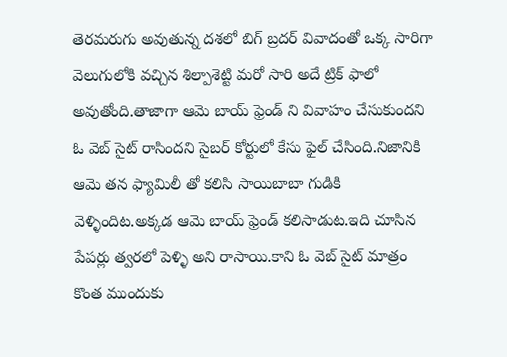తెరమరుగు అవుతున్న దశలో బిగ్ బ్రదర్ వివాదంతో ఒక్క సారిగా వెలుగులోకి వచ్చిన శిల్పాశెట్టి మరో సారి అదే ట్రిక్ ఫాలో అవుతోంది.తాజాగా ఆమె బాయ్ ఫ్రెండ్ ని వివాహం చేసుకుందని ఓ వెబ్ సైట్ రాసిందని సైబర్ కోర్టులో కేసు ఫైల్ చేసింది.నిజానికి ఆమె తన ఫ్యామిలీ తో కలిసి సాయిబాబా గుడికి వెళ్ళిందిట.అక్కడ ఆమె బాయ్ ఫ్రెండ్ కలిసాడుట.ఇది చూసిన పేపర్లు త్వరలో పెళ్ళి అని రాసాయి.కాని ఓ వెబ్ సైట్ మాత్రం కొంత ముందుకు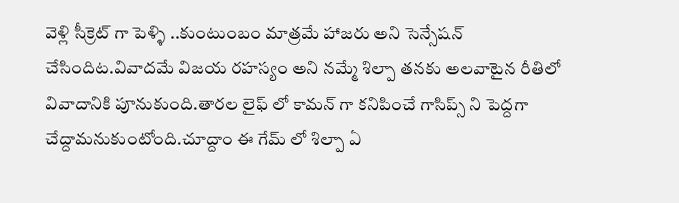వెళ్లి సీక్రెట్ గా పెళ్ళి ..కుంటుంబం మాత్రమే హాజరు అని సెన్సేషన్ చేసిందిట.వివాదమే విజయ రహస్యం అని నమ్మే శిల్పా తనకు అలవాటైన రీతిలో వివాదానికి పూనుకుంది.తారల లైఫ్ లో కామన్ గా కనిపించే గాసిప్స్ ని పెద్దగా చేద్దామనుకుంటోంది.చూద్దాం ఈ గేమ్ లో శిల్పా ఏ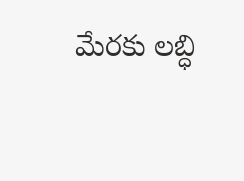మేరకు లబ్ధి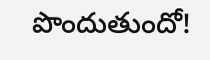పొందుతుందో!